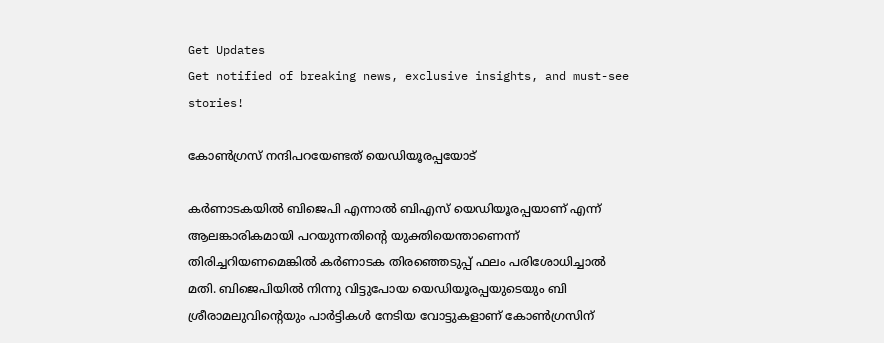Get Updates
Get notified of breaking news, exclusive insights, and must-see stories!

കോണ്‍ഗ്രസ് നന്ദിപറയേണ്ടത് യെഡിയൂരപ്പയോട്

കര്‍ണാടകയില്‍ ബിജെപി എന്നാല്‍ ബിഎസ് യെഡിയൂരപ്പയാണ് എന്ന് ആലങ്കാരികമായി പറയുന്നതിന്റെ യുക്തിയെന്താണെന്ന് തിരിച്ചറിയണമെങ്കില്‍ കര്‍ണാടക തിരഞ്ഞെടുപ്പ് ഫലം പരിശോധിച്ചാല്‍ മതി. ബിജെപിയില്‍ നിന്നു വിട്ടുപോയ യെഡിയൂരപ്പയുടെയും ബി ശ്രീരാമലുവിന്റെയും പാര്‍ട്ടികള്‍ നേടിയ വോട്ടുകളാണ് കോണ്‍ഗ്രസിന്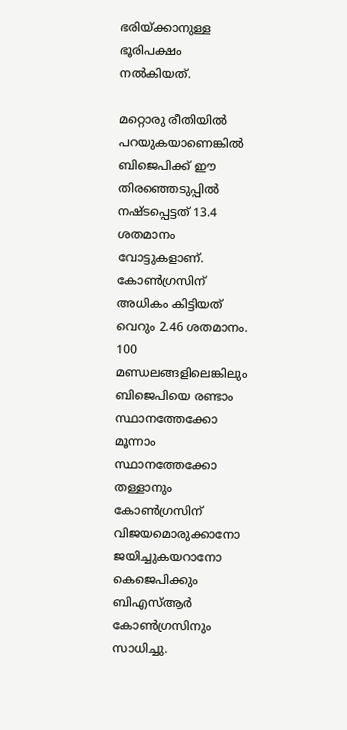ഭരിയ്ക്കാനുള്ള ഭൂരിപക്ഷം നല്‍കിയത്.

മറ്റൊരു രീതിയില്‍ പറയുകയാണെങ്കില്‍ ബിജെപിക്ക് ഈ തിരഞ്ഞെടുപ്പില്‍ നഷ്ടപ്പെട്ടത് 13.4 ശതമാനം വോട്ടുകളാണ്. കോണ്‍ഗ്രസിന് അധികം കിട്ടിയത് വെറും 2.46 ശതമാനം. 100 മണ്ഡലങ്ങളിലെങ്കിലും ബിജെപിയെ രണ്ടാം സ്ഥാനത്തേക്കോ മൂന്നാം സ്ഥാനത്തേക്കോ തള്ളാനും കോണ്‍ഗ്രസിന് വിജയമൊരുക്കാനോ ജയിച്ചുകയറാനോ കെജെപിക്കും ബിഎസ്ആര്‍ കോണ്‍ഗ്രസിനും സാധിച്ചു.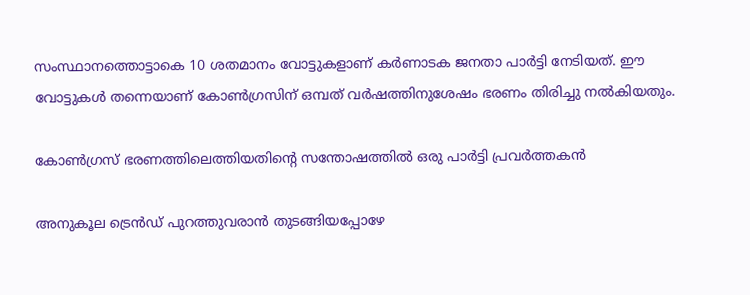സംസ്ഥാനത്തൊട്ടാകെ 10 ശതമാനം വോട്ടുകളാണ് കര്‍ണാടക ജനതാ പാര്‍ട്ടി നേടിയത്. ഈ വോട്ടുകള്‍ തന്നെയാണ് കോണ്‍ഗ്രസിന് ഒമ്പത് വര്‍ഷത്തിനുശേഷം ഭരണം തിരിച്ചു നല്‍കിയതും.

കോണ്‍ഗ്രസ് ഭരണത്തിലെത്തിയതിന്റെ സന്തോഷത്തില്‍ ഒരു പാര്‍ട്ടി പ്രവര്‍ത്തകന്‍

അനുകൂല ട്രെന്‍ഡ് പുറത്തുവരാന്‍ തുടങ്ങിയപ്പോഴേ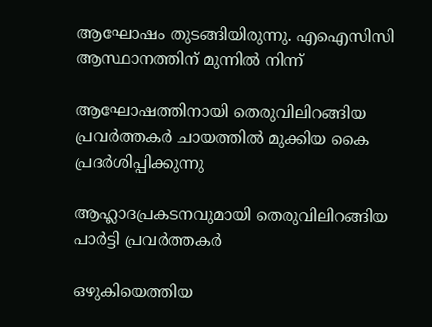ആഘോഷം തുടങ്ങിയിരുന്നു. എഐസിസി ആസ്ഥാനത്തിന് മുന്നില്‍ നിന്ന്‌

ആഘോഷത്തിനായി തെരുവിലിറങ്ങിയ പ്രവര്‍ത്തകര്‍ ചായത്തില്‍ മുക്കിയ കൈ പ്രദര്‍ശിപ്പിക്കുന്നു

ആഹ്ലാദപ്രകടനവുമായി തെരുവിലിറങ്ങിയ പാര്‍ട്ടി പ്രവര്‍ത്തകര്‍

ഒഴുകിയെത്തിയ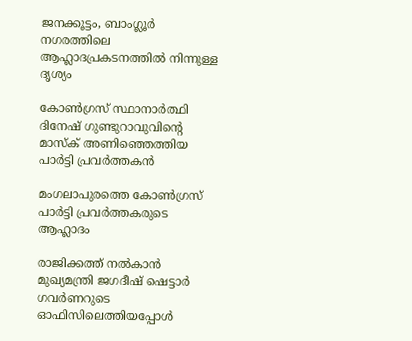ജനക്കൂട്ടം, ബാംഗ്ലൂര്‍ നഗരത്തിലെ ആഹ്ലാദപ്രകടനത്തില്‍ നിന്നുള്ള ദൃശ്യം

കോണ്‍ഗ്രസ് സ്ഥാനാര്‍ത്ഥി ദിനേഷ് ഗുണ്ടുറാവുവിന്റെ മാസ്‌ക് അണിഞ്ഞെത്തിയ പാര്‍ട്ടി പ്രവര്‍ത്തകന്‍

മംഗലാപുരത്തെ കോണ്‍ഗ്രസ് പാര്‍ട്ടി പ്രവര്‍ത്തകരുടെ ആഹ്ലാദം

രാജിക്കത്ത് നല്‍കാന്‍ മുഖ്യമന്ത്രി ജഗദീഷ് ഷെട്ടാര്‍ ഗവര്‍ണറുടെ ഓഫിസിലെത്തിയപ്പോള്‍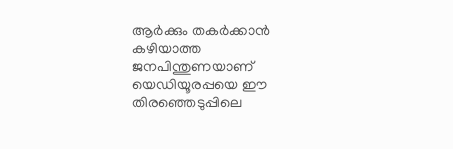ആര്‍ക്കും തകര്‍ക്കാന്‍ കഴിയാത്ത ജനപിന്തുണയാണ് യെഡിയൂരപ്പയെ ഈ തിരഞ്ഞെടുപ്പിലെ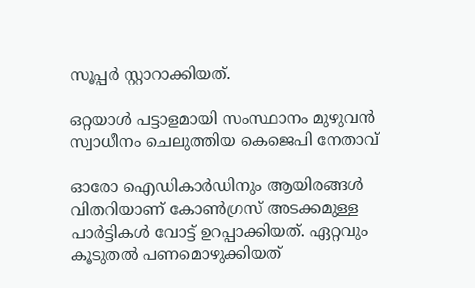സൂപ്പര്‍ സ്റ്റാറാക്കിയത്.

ഒറ്റയാള്‍ പട്ടാളമായി സംസ്ഥാനം മുഴുവന്‍ സ്വാധീനം ചെലുത്തിയ കെജെപി നേതാവ്

ഓരോ ഐഡികാര്‍ഡിനും ആയിരങ്ങള്‍ വിതറിയാണ് കോണ്‍ഗ്രസ് അടക്കമുള്ള പാര്‍ട്ടികള്‍ വോട്ട് ഉറപ്പാക്കിയത്. ഏറ്റവും കൂടുതല്‍ പണമൊഴുക്കിയത്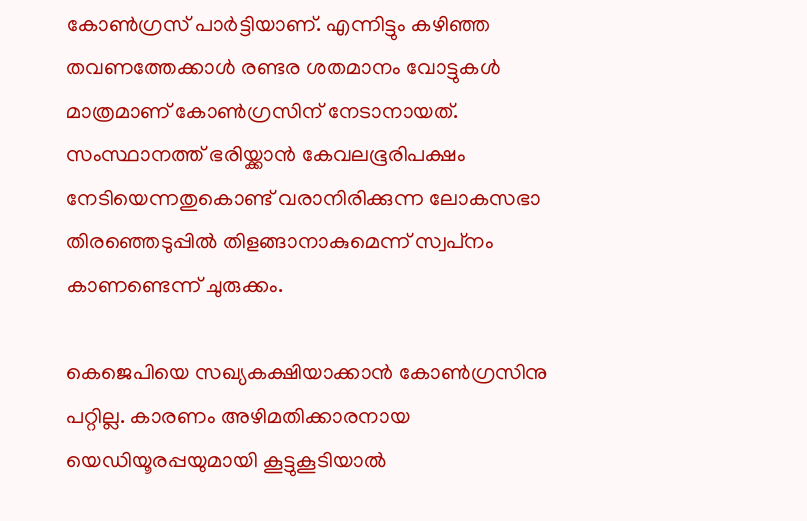കോണ്‍ഗ്രസ് പാര്‍ട്ടിയാണ്. എന്നിട്ടും കഴിഞ്ഞ തവണത്തേക്കാള്‍ രണ്ടര ശതമാനം വോട്ടുകള്‍ മാത്രമാണ് കോണ്‍ഗ്രസിന് നേടാനായത്. സംസ്ഥാനത്ത് ഭരിയ്ക്കാന്‍ കേവലഭൂരിപക്ഷം നേടിയെന്നതുകൊണ്ട് വരാനിരിക്കുന്ന ലോകസഭാ തിരഞ്ഞെടുപ്പില്‍ തിളങ്ങാനാകുമെന്ന് സ്വപ്‌നം കാണണ്ടെന്ന് ചുരുക്കം.

കെജെപിയെ സഖ്യകക്ഷിയാക്കാന്‍ കോണ്‍ഗ്രസിനു പറ്റില്ല. കാരണം അഴിമതിക്കാരനായ യെഡിയൂരപ്പയുമായി കൂട്ടുകൂടിയാല്‍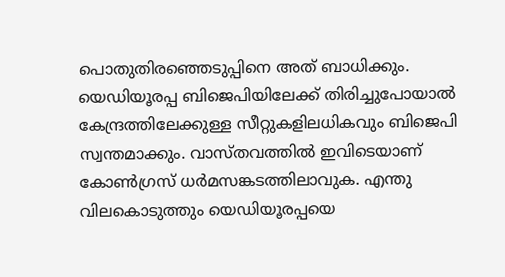പൊതുതിരഞ്ഞെടുപ്പിനെ അത് ബാധിക്കും. യെഡിയൂരപ്പ ബിജെപിയിലേക്ക് തിരിച്ചുപോയാല്‍ കേന്ദ്രത്തിലേക്കുള്ള സീറ്റുകളിലധികവും ബിജെപി സ്വന്തമാക്കും. വാസ്തവത്തില്‍ ഇവിടെയാണ് കോണ്‍ഗ്രസ് ധര്‍മസങ്കടത്തിലാവുക. എന്തു വിലകൊടുത്തും യെഡിയൂരപ്പയെ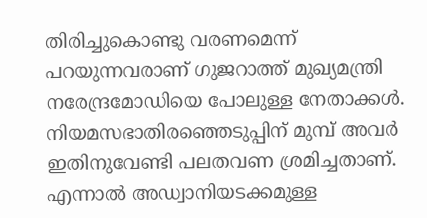തിരിച്ചുകൊണ്ടു വരണമെന്ന് പറയുന്നവരാണ് ഗുജറാത്ത് മുഖ്യമന്ത്രി നരേന്ദ്രമോഡിയെ പോലുള്ള നേതാക്കള്‍. നിയമസഭാതിരഞ്ഞെടുപ്പിന് മുമ്പ് അവര്‍ ഇതിനുവേണ്ടി പലതവണ ശ്രമിച്ചതാണ്. എന്നാല്‍ അഡ്വാനിയടക്കമുള്ള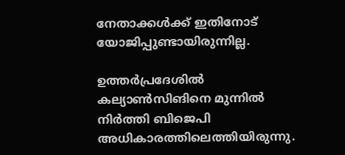നേതാക്കള്‍ക്ക് ഇതിനോട് യോജിപ്പുണ്ടായിരുന്നില്ല.

ഉത്തര്‍പ്രദേശില്‍ കല്യാണ്‍സിങിനെ മുന്നില്‍ നിര്‍ത്തി ബിജെപി അധികാരത്തിലെത്തിയിരുന്നു.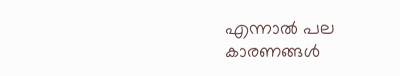എന്നാല്‍ പല കാരണങ്ങള്‍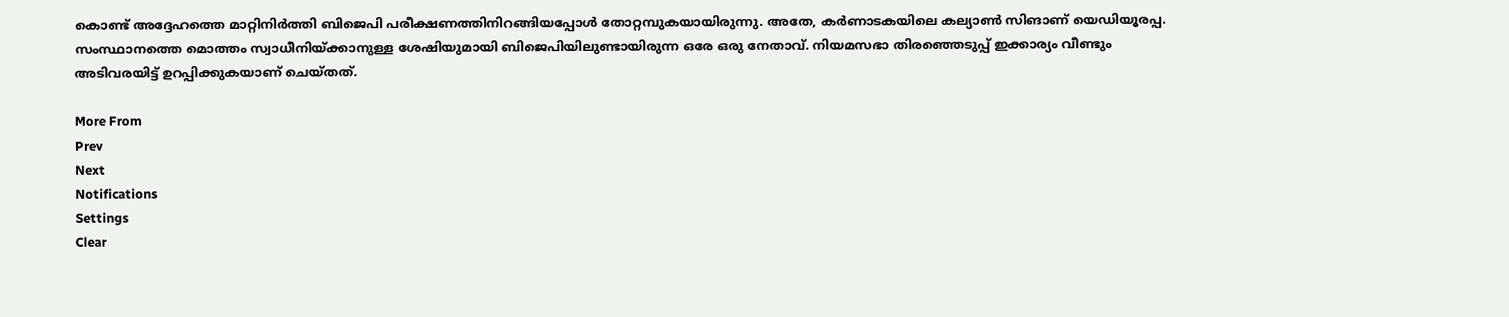കൊണ്ട് അദ്ദേഹത്തെ മാറ്റിനിര്‍ത്തി ബിജെപി പരീക്ഷണത്തിനിറങ്ങിയപ്പോള്‍ തോറ്റമ്പുകയായിരുന്നു. അതേ, കര്‍ണാടകയിലെ കല്യാണ്‍ സിങാണ് യെഡിയൂരപ്പ. സംസ്ഥാനത്തെ മൊത്തം സ്വാധീനിയ്ക്കാനുള്ള ശേഷിയുമായി ബിജെപിയിലുണ്ടായിരുന്ന ഒരേ ഒരു നേതാവ്. നിയമസഭാ തിരഞ്ഞെടുപ്പ് ഇക്കാര്യം വീണ്ടും അടിവരയിട്ട് ഉറപ്പിക്കുകയാണ് ചെയ്തത്.

More From
Prev
Next
Notifications
Settings
Clear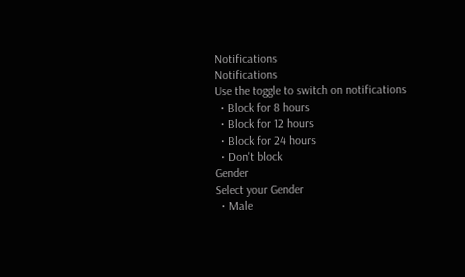Notifications
Notifications
Use the toggle to switch on notifications
  • Block for 8 hours
  • Block for 12 hours
  • Block for 24 hours
  • Don't block
Gender
Select your Gender
  • Male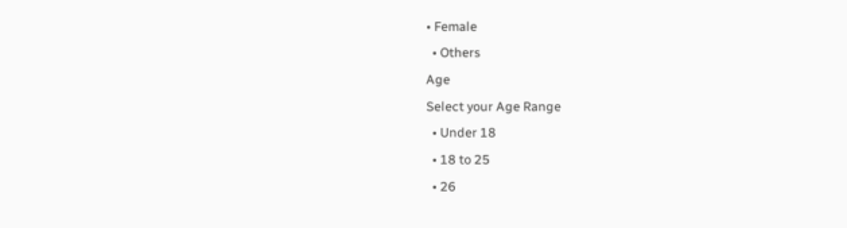• Female
  • Others
Age
Select your Age Range
  • Under 18
  • 18 to 25
  • 26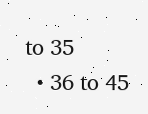to 35
  • 36 to 45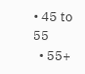• 45 to 55
  • 55+